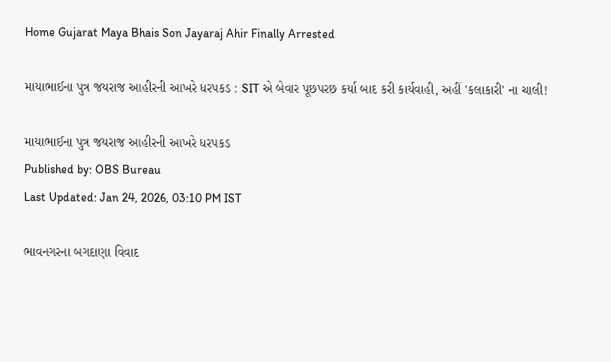Home Gujarat Maya Bhais Son Jayaraj Ahir Finally Arrested

માયાભાઈના પુત્ર જયરાજ આહીરની આખરે ધરપકડ : SIT એ બેવાર પૂછપરછ કર્યા બાદ કરી કાર્યવાહી, અહીં 'કલાકારી' ના ચાલી!

માયાભાઈના પુત્ર જયરાજ આહીરની આખરે ધરપકડ
Published by: OBS Bureau
Last Updated: Jan 24, 2026, 03:10 PM IST

ભાવનગરના બગદાણા વિવાદ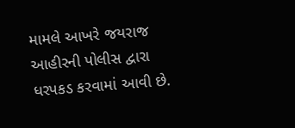મામલે આખરે જયરાજ આહીરની પોલીસ દ્વારા ધરપકડ કરવામાં આવી છે.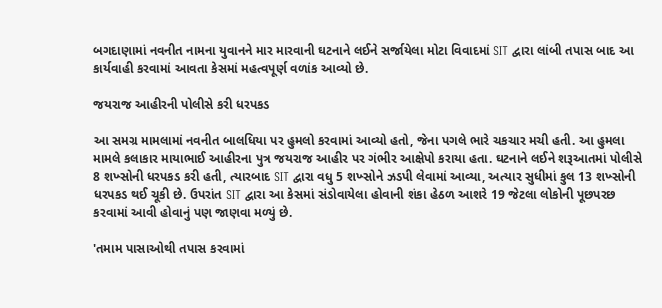બગદાણામાં નવનીત નામના યુવાનને માર મારવાની ઘટનાને લઈને સર્જાયેલા મોટા વિવાદમાં SIT દ્વારા લાંબી તપાસ બાદ આ કાર્યવાહી કરવામાં આવતા કેસમાં મહત્વપૂર્ણ વળાંક આવ્યો છે.

જયરાજ આહીરની પોલીસે કરી ધરપકડ

આ સમગ્ર મામલામાં નવનીત બાલધિયા પર હુમલો કરવામાં આવ્યો હતો, જેના પગલે ભારે ચકચાર મચી હતી. આ હુમલા મામલે કલાકાર માયાભાઈ આહીરના પુત્ર જયરાજ આહીર પર ગંભીર આક્ષેપો કરાયા હતા. ઘટનાને લઈને શરૂઆતમાં પોલીસે 8 શખ્સોની ધરપકડ કરી હતી, ત્યારબાદ SIT દ્વારા વધુ 5 શખ્સોને ઝડપી લેવામાં આવ્યા, અત્યાર સુધીમાં કુલ 13 શખ્સોની ધરપકડ થઈ ચૂકી છે. ઉપરાંત SIT દ્વારા આ કેસમાં સંડોવાયેલા હોવાની શંકા હેઠળ આશરે 19 જેટલા લોકોની પૂછપરછ કરવામાં આવી હોવાનું પણ જાણવા મળ્યું છે.

'તમામ પાસાઓથી તપાસ કરવામાં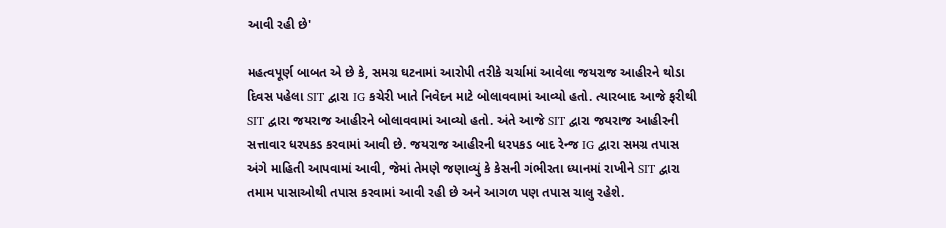આવી રહી છે'

મહત્વપૂર્ણ બાબત એ છે કે, સમગ્ર ઘટનામાં આરોપી તરીકે ચર્ચામાં આવેલા જયરાજ આહીરને થોડા દિવસ પહેલા SIT દ્વારા IG કચેરી ખાતે નિવેદન માટે બોલાવવામાં આવ્યો હતો. ત્યારબાદ આજે ફરીથી SIT દ્વારા જયરાજ આહીરને બોલાવવામાં આવ્યો હતો. અંતે આજે SIT દ્વારા જયરાજ આહીરની સત્તાવાર ધરપકડ કરવામાં આવી છે. જયરાજ આહીરની ધરપકડ બાદ રેન્જ IG દ્વારા સમગ્ર તપાસ અંગે માહિતી આપવામાં આવી, જેમાં તેમણે જણાવ્યું કે કેસની ગંભીરતા ધ્યાનમાં રાખીને SIT દ્વારા તમામ પાસાઓથી તપાસ કરવામાં આવી રહી છે અને આગળ પણ તપાસ ચાલુ રહેશે.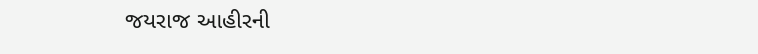જયરાજ આહીરની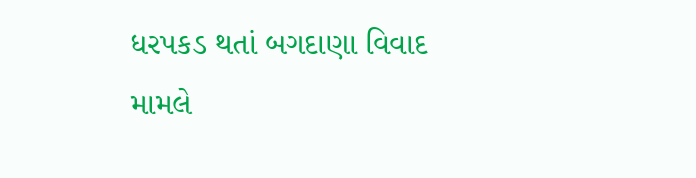ધરપકડ થતાં બગદાણા વિવાદ મામલે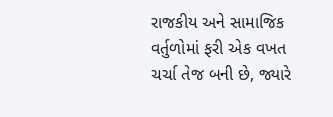રાજકીય અને સામાજિક વર્તુળોમાં ફરી એક વખત ચર્ચા તેજ બની છે, જ્યારે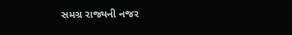સમગ્ર રાજ્યની નજર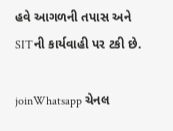હવે આગળની તપાસ અને SITની કાર્યવાહી પર ટકી છે.

joinWhatsapp ચેનલ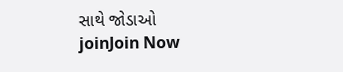સાથે જોડાઓ
joinJoin Now